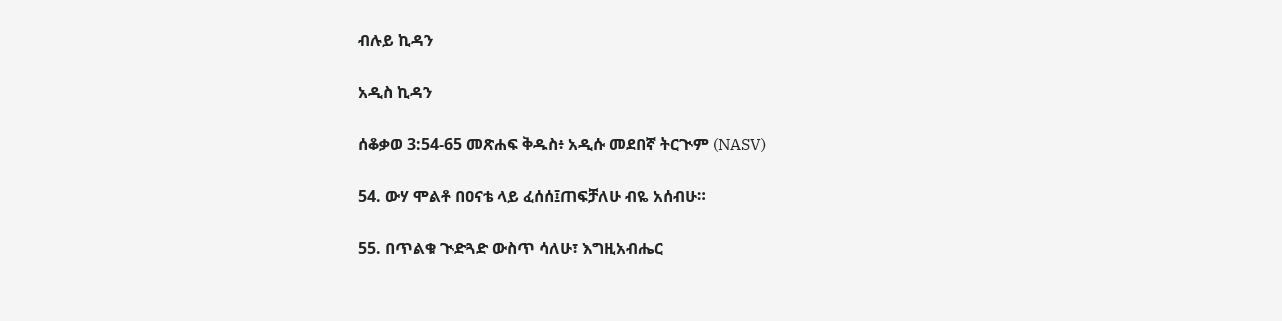ብሉይ ኪዳን

አዲስ ኪዳን

ሰቆቃወ 3:54-65 መጽሐፍ ቅዱስ፥ አዲሱ መደበኛ ትርጒም (NASV)

54. ውሃ ሞልቶ በዐናቴ ላይ ፈሰሰ፤ጠፍቻለሁ ብዬ አሰብሁ።

55. በጥልቁ ጒድጓድ ውስጥ ሳለሁ፣ እግዚአብሔር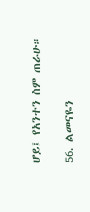ሆይ፤ የአንተን ስም ጠራሁ።

56. ልመናዬን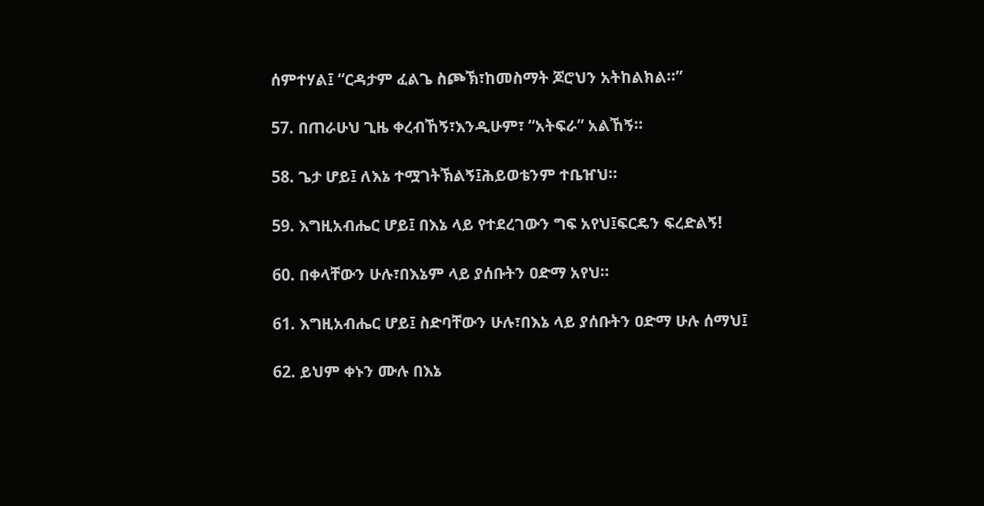ሰምተሃል፤ “ርዳታም ፈልጌ ስጮኽ፣ከመስማት ጆሮህን አትከልክል።”

57. በጠራሁህ ጊዜ ቀረብኸኝ፣እንዲሁም፣ “አትፍራ” አልኸኝ።

58. ጌታ ሆይ፤ ለእኔ ተሟገትኽልኝ፤ሕይወቴንም ተቤዠህ።

59. እግዚአብሔር ሆይ፤ በእኔ ላይ የተደረገውን ግፍ አየህ፤ፍርዴን ፍረድልኝ!

60. በቀላቸውን ሁሉ፣በእኔም ላይ ያሰቡትን ዐድማ አየህ።

61. እግዚአብሔር ሆይ፤ ስድባቸውን ሁሉ፣በእኔ ላይ ያሰቡትን ዐድማ ሁሉ ሰማህ፤

62. ይህም ቀኑን ሙሉ በእኔ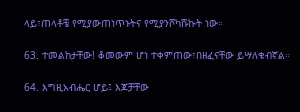ላይ፣ጠላቶቼ የሚያውጠነጥኑትና የሚያንሾካሹኩት ነው።

63. ተመልከታቸው! ቆመውም ሆነ ተቀምጠው፣በዘፈናቸው ይሣለቁብኛል።

64. እግዚአብሔር ሆይ፤ እጆቻቸው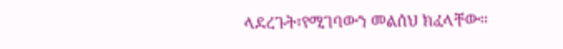ላደረጉት፣የሚገባውን መልሰህ ክፈላቸው።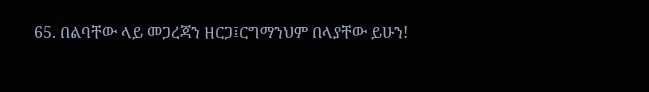65. በልባቸው ላይ መጋረጃን ዘርጋ፤ርግማንህም በላያቸው ይሁን!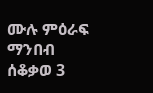ሙሉ ምዕራፍ ማንበብ ሰቆቃወ 3